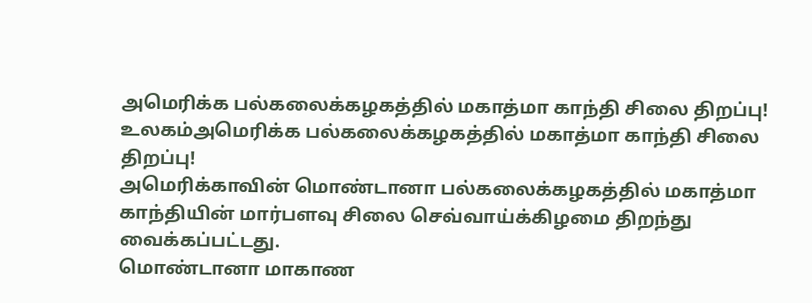அமெரிக்க பல்கலைக்கழகத்தில் மகாத்மா காந்தி சிலை திறப்பு!
உலகம்அமெரிக்க பல்கலைக்கழகத்தில் மகாத்மா காந்தி சிலை திறப்பு!
அமெரிக்காவின் மொண்டானா பல்கலைக்கழகத்தில் மகாத்மா காந்தியின் மார்பளவு சிலை செவ்வாய்க்கிழமை திறந்து வைக்கப்பட்டது.
மொண்டானா மாகாண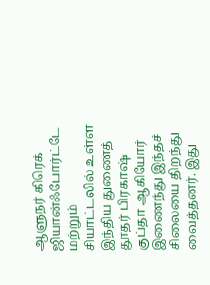ஆளுநர் கிரெக் ஜியான்ஃபோர்ட்டே மற்றும் சியாட்டலில் உள்ள இந்திய துணைத் தூதர் பிரகாஷ் குப்தா ஆகியோர் இணைந்து இந்தச் சிலையை திறந்து வைத்தனர். இது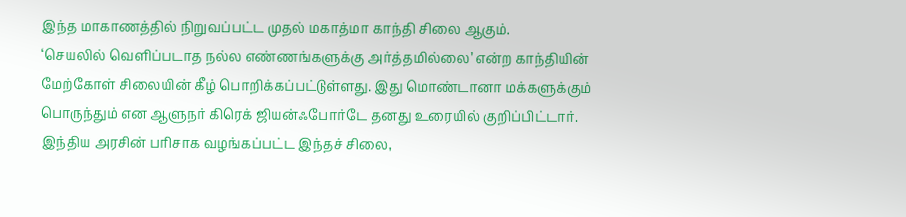இந்த மாகாணத்தில் நிறுவப்பட்ட முதல் மகாத்மா காந்தி சிலை ஆகும்.
‘செயலில் வெளிப்படாத நல்ல எண்ணங்களுக்கு அர்த்தமில்லை’ என்ற காந்தியின் மேற்கோள் சிலையின் கீழ் பொறிக்கப்பட்டுள்ளது. இது மொண்டானா மக்களுக்கும் பொருந்தும் என ஆளுநர் கிரெக் ஜியன்ஃபோர்டே தனது உரையில் குறிப்பிட்டார்.
இந்திய அரசின் பரிசாக வழங்கப்பட்ட இந்தச் சிலை,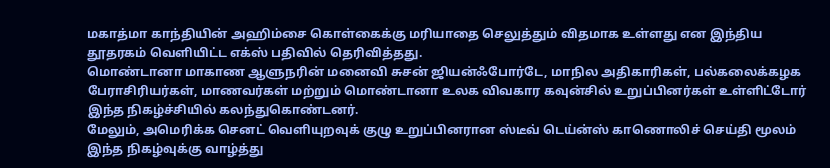மகாத்மா காந்தியின் அஹிம்சை கொள்கைக்கு மரியாதை செலுத்தும் விதமாக உள்ளது என இந்திய தூதரகம் வெளியிட்ட எக்ஸ் பதிவில் தெரிவித்தது.
மொண்டானா மாகாண ஆளுநரின் மனைவி சுசன் ஜியன்ஃபோர்டே, மாநில அதிகாரிகள், பல்கலைக்கழக பேராசிரியர்கள், மாணவர்கள் மற்றும் மொண்டானா உலக விவகார கவுன்சில் உறுப்பினர்கள் உள்ளிட்டோர் இந்த நிகழ்ச்சியில் கலந்துகொண்டனர்.
மேலும், அமெரிக்க செனட் வெளியுறவுக் குழு உறுப்பினரான ஸ்டீவ் டெய்ன்ஸ் காணொலிச் செய்தி மூலம் இந்த நிகழ்வுக்கு வாழ்த்து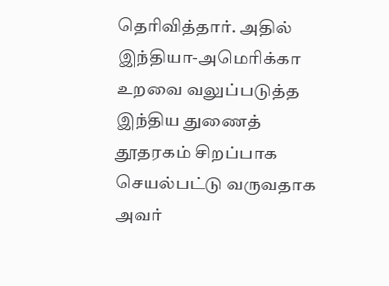தெரிவித்தார். அதில் இந்தியா-அமெரிக்கா உறவை வலுப்படுத்த இந்திய துணைத் தூதரகம் சிறப்பாக செயல்பட்டு வருவதாக அவர்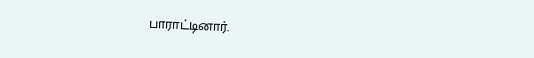பாராட்டினார்.